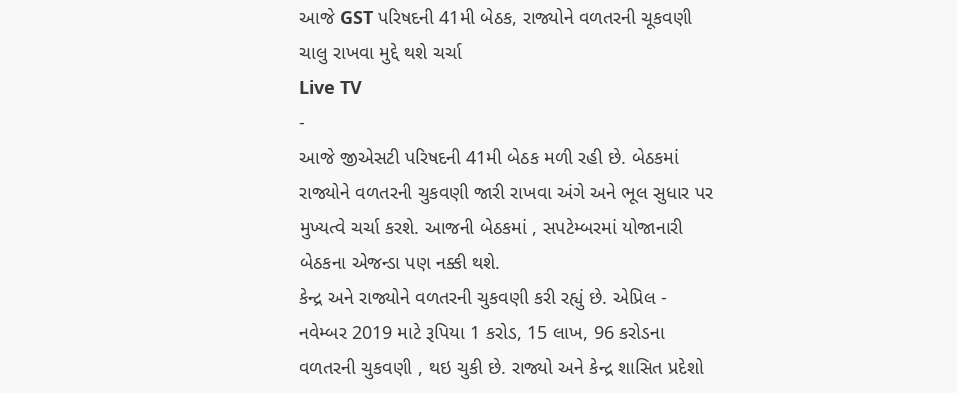આજે GST પરિષદની 41મી બેઠક, રાજ્યોને વળતરની ચૂકવણી ચાલુ રાખવા મુદ્દે થશે ચર્ચા
Live TV
-
આજે જીએસટી પરિષદની 41મી બેઠક મળી રહી છે. બેઠકમાં રાજ્યોને વળતરની ચુકવણી જારી રાખવા અંગે અને ભૂલ સુધાર પર મુખ્યત્વે ચર્ચા કરશે. આજની બેઠકમાં , સપટેમ્બરમાં યોજાનારી બેઠકના એજન્ડા પણ નક્કી થશે.
કેન્દ્ર અને રાજ્યોને વળતરની ચુકવણી કરી રહ્યું છે. એપ્રિલ - નવેમ્બર 2019 માટે રૂપિયા 1 કરોડ, 15 લાખ, 96 કરોડના વળતરની ચુકવણી , થઇ ચુકી છે. રાજ્યો અને કેન્દ્ર શાસિત પ્રદેશો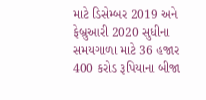માટે ડિસેમ્બર 2019 અને ફેબ્રુઆરી 2020 સુધીના સમયગાળા માટે 36 હજાર 400 કરોડ રૂપિયાના બીજા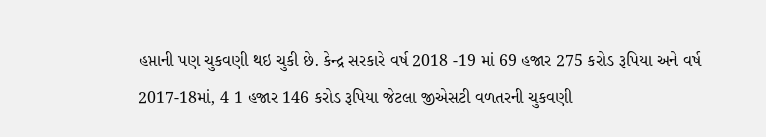હપ્તાની પણ ચુકવણી થઇ ચુકી છે. કેન્દ્ર સરકારે વર્ષ 2018 -19 માં 69 હજાર 275 કરોડ રૂપિયા અને વર્ષ 2017-18માં, 4 1 હજાર 146 કરોડ રૂપિયા જેટલા જીએસટી વળતરની ચુકવણી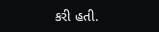કરી હતી.